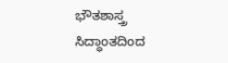ಭೌತಶಾಸ್ತ್ರ ಸಿದ್ಧಾಂತದಿಂದ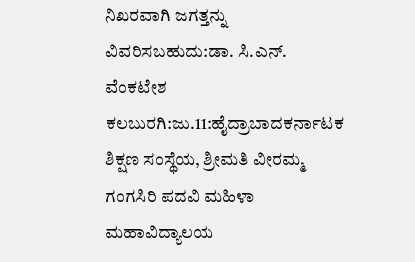ನಿಖರವಾಗಿ ಜಗತ್ತನ್ನು ವಿವರಿಸಬಹುದು:ಡಾ. ಸಿ.ಎನ್. ವೆಂಕಟೇಶ
ಕಲಬುರಗಿ:ಜು.11:ಹೈದ್ರಾಬಾದಕರ್ನಾಟಕ ಶಿಕ್ಷಣ ಸಂಸ್ಥೆಯ, ಶ್ರೀಮತಿ ವೀರಮ್ಮ ಗಂಗಸಿರಿ ಪದವಿ ಮಹಿಳಾ ಮಹಾವಿದ್ಯಾಲಯ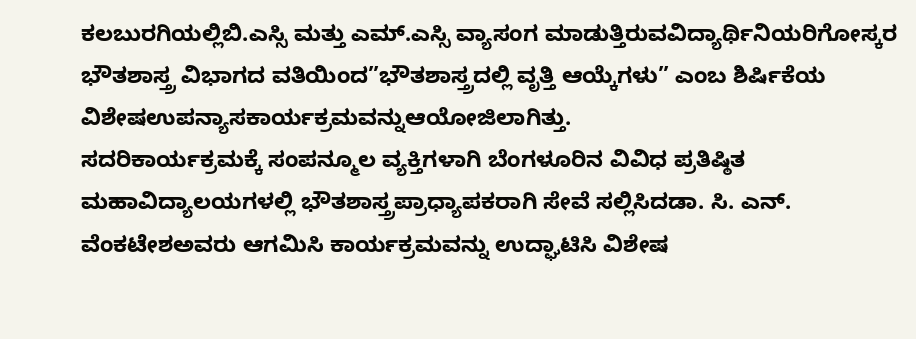ಕಲಬುರಗಿಯಲ್ಲಿಬಿ.ಎಸ್ಸಿ ಮತ್ತು ಎಮ್.ಎಸ್ಸಿ ವ್ಯಾಸಂಗ ಮಾಡುತ್ತಿರುವವಿದ್ಯಾರ್ಥಿನಿಯರಿಗೋಸ್ಕರ ಭೌತಶಾಸ್ತ್ರ ವಿಭಾಗದ ವತಿಯಿಂದ”ಭೌತಶಾಸ್ತ್ರದಲ್ಲಿ ವೃತ್ತಿ ಆಯ್ಕೆಗಳು” ಎಂಬ ಶಿರ್ಷಿಕೆಯ ವಿಶೇಷಉಪನ್ಯಾಸಕಾರ್ಯಕ್ರಮವನ್ನುಆಯೋಜಿಲಾಗಿತ್ತು.
ಸದರಿಕಾರ್ಯಕ್ರಮಕ್ಕೆ ಸಂಪನ್ಮೂಲ ವ್ಯಕ್ತಿಗಳಾಗಿ ಬೆಂಗಳೂರಿನ ವಿವಿಧ ಪ್ರತಿಷ್ಠಿತ ಮಹಾವಿದ್ಯಾಲಯಗಳಲ್ಲಿ ಭೌತಶಾಸ್ತ್ರಪ್ರಾಧ್ಯಾಪಕರಾಗಿ ಸೇವೆ ಸಲ್ಲಿಸಿದಡಾ. ಸಿ. ಎನ್. ವೆಂಕಟೇಶಅವರು ಆಗಮಿಸಿ ಕಾರ್ಯಕ್ರಮವನ್ನು ಉದ್ಘಾಟಿಸಿ ವಿಶೇಷ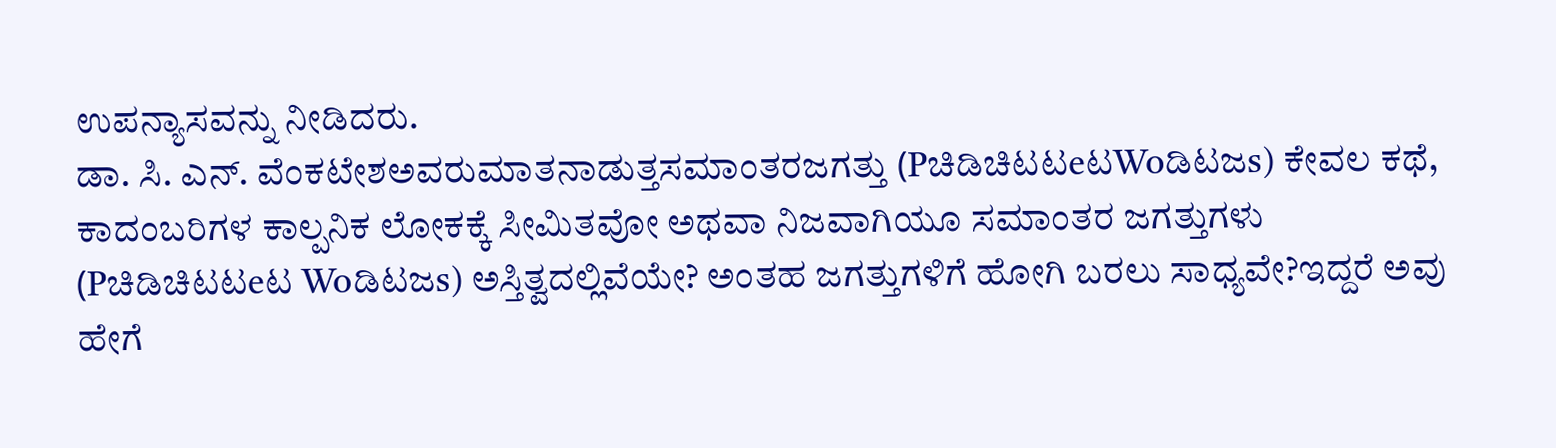ಉಪನ್ಯಾಸವನ್ನು ನೀಡಿದರು.
ಡಾ. ಸಿ. ಎನ್. ವೆಂಕಟೇಶಅವರುಮಾತನಾಡುತ್ತಸಮಾಂತರಜಗತ್ತು (PಚಿಡಿಚಿಟಟeಟWoಡಿಟಜs) ಕೇವಲ ಕಥೆ, ಕಾದಂಬರಿಗಳ ಕಾಲ್ಪನಿಕ ಲೋಕಕ್ಕೆ ಸೀಮಿತವೋ ಅಥವಾ ನಿಜವಾಗಿಯೂ ಸಮಾಂತರ ಜಗತ್ತುಗಳು (Pಚಿಡಿಚಿಟಟeಟ Woಡಿಟಜs) ಅಸ್ತಿತ್ವದಲ್ಲಿವೆಯೇ? ಅಂತಹ ಜಗತ್ತುಗಳಿಗೆ ಹೋಗಿ ಬರಲು ಸಾಧ್ಯವೇ?ಇದ್ದರೆ ಅವು ಹೇಗೆ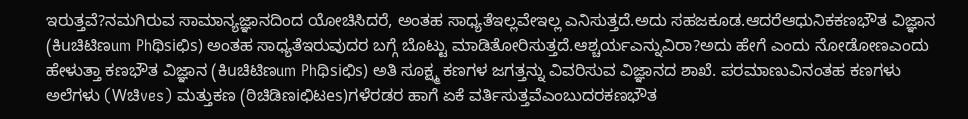ಇರುತ್ತವೆ?ನಮಗಿರುವ ಸಾಮಾನ್ಯಜ್ಞಾನದಿಂದ ಯೋಚಿಸಿದರೆ, ಅಂತಹ ಸಾಧ್ಯತೆಇಲ್ಲವೇಇಲ್ಲ ಎನಿಸುತ್ತದೆ.ಅದು ಸಹಜಕೂಡ.ಆದರೆಆಧುನಿಕಕಣಭೌತ ವಿಜ್ಞಾನ (ಕಿuಚಿಟಿಣum Phಥಿsiಛಿs) ಅಂತಹ ಸಾಧ್ಯತೆಇರುವುದರ ಬಗ್ಗೆ ಬೊಟ್ಟು ಮಾಡಿತೋರಿಸುತ್ತದೆ.ಆಶ್ಚರ್ಯಎನ್ನುವಿರಾ?ಅದು ಹೇಗೆ ಎಂದು ನೋಡೋಣಎಂದು ಹೇಳುತ್ತಾ ಕಣಭೌತ ವಿಜ್ಞಾನ (ಕಿuಚಿಟಿಣum Phಥಿsiಛಿs) ಅತಿ ಸೂಕ್ಷ್ಮ ಕಣಗಳ ಜಗತ್ತನ್ನು ವಿವರಿಸುವ ವಿಜ್ಞಾನದ ಶಾಖೆ. ಪರಮಾಣುವಿನಂತಹ ಕಣಗಳು ಅಲೆಗಳು (Wಚಿves) ಮತ್ತುಕಣ (ಠಿಚಿಡಿಣiಛಿಟes)ಗಳೆರಡರ ಹಾಗೆ ಏಕೆ ವರ್ತಿಸುತ್ತವೆಎಂಬುದರಕಣಭೌತ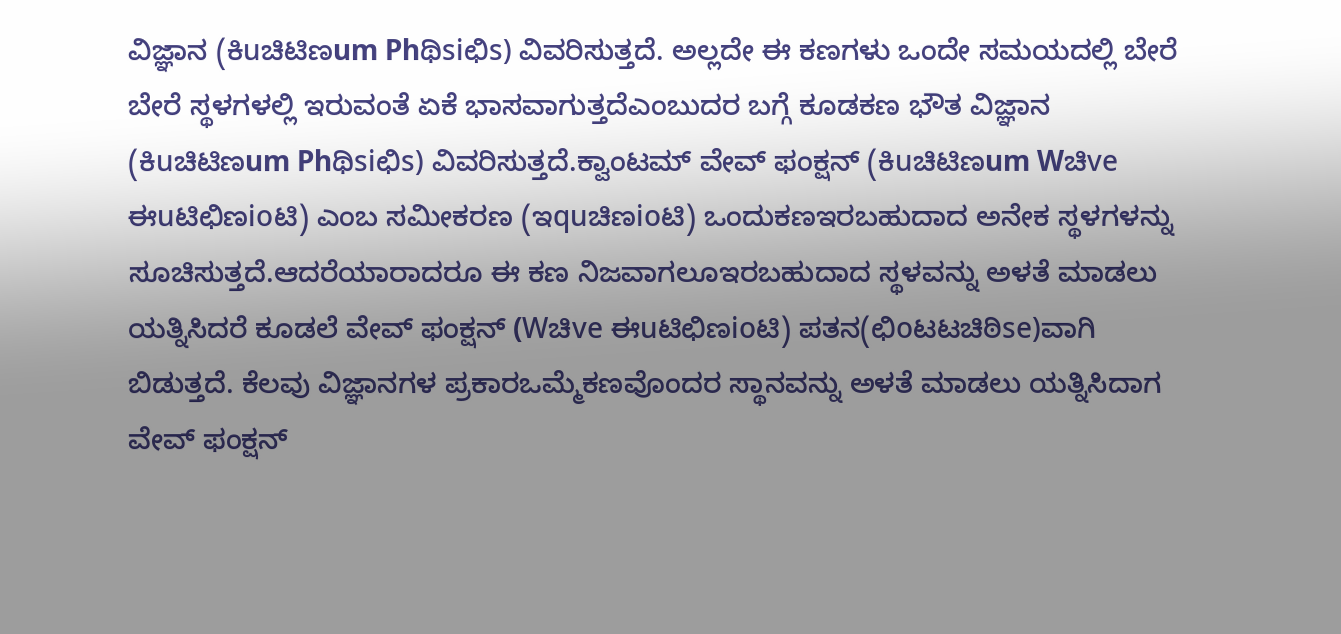ವಿಜ್ಞಾನ (ಕಿuಚಿಟಿಣum Phಥಿsiಛಿs) ವಿವರಿಸುತ್ತದೆ. ಅಲ್ಲದೇ ಈ ಕಣಗಳು ಒಂದೇ ಸಮಯದಲ್ಲಿ ಬೇರೆ ಬೇರೆ ಸ್ಥಳಗಳಲ್ಲಿ ಇರುವಂತೆ ಏಕೆ ಭಾಸವಾಗುತ್ತದೆಎಂಬುದರ ಬಗ್ಗೆ ಕೂಡಕಣ ಭೌತ ವಿಜ್ಞಾನ (ಕಿuಚಿಟಿಣum Phಥಿsiಛಿs) ವಿವರಿಸುತ್ತದೆ.ಕ್ವಾಂಟಮ್ ವೇವ್ ಫಂಕ್ಷನ್ (ಕಿuಚಿಟಿಣum Wಚಿve ಈuಟಿಛಿಣioಟಿ) ಎಂಬ ಸಮೀಕರಣ (ಇquಚಿಣioಟಿ) ಒಂದುಕಣಇರಬಹುದಾದ ಅನೇಕ ಸ್ಥಳಗಳನ್ನು ಸೂಚಿಸುತ್ತದೆ.ಆದರೆಯಾರಾದರೂ ಈ ಕಣ ನಿಜವಾಗಲೂಇರಬಹುದಾದ ಸ್ಥಳವನ್ನು ಅಳತೆ ಮಾಡಲು ಯತ್ನಿಸಿದರೆ ಕೂಡಲೆ ವೇವ್ ಫಂಕ್ಷನ್ (Wಚಿve ಈuಟಿಛಿಣioಟಿ) ಪತನ(ಛಿoಟಟಚಿಠಿse)ವಾಗಿ ಬಿಡುತ್ತದೆ. ಕೆಲವು ವಿಜ್ಞಾನಗಳ ಪ್ರಕಾರಒಮ್ಮೆಕಣವೊಂದರ ಸ್ಥಾನವನ್ನು ಅಳತೆ ಮಾಡಲು ಯತ್ನಿಸಿದಾಗ ವೇವ್ ಫಂಕ್ಷನ್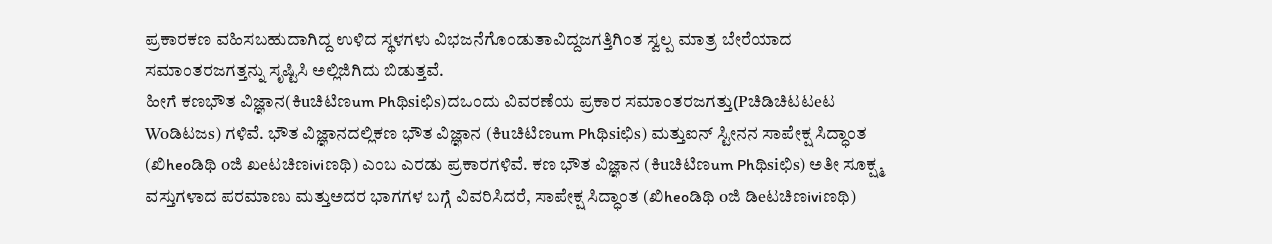ಪ್ರಕಾರಕಣ ವಹಿಸಬಹುದಾಗಿದ್ದ ಉಳಿದ ಸ್ಥಳಗಳು ವಿಭಜನೆಗೊಂಡುತಾವಿದ್ದಜಗತ್ತಿಗಿಂತ ಸ್ವಲ್ಪ ಮಾತ್ರ ಬೇರೆಯಾದ ಸಮಾಂತರಜಗತ್ತನ್ನು ಸೃಷ್ಟಿಸಿ ಅಲ್ಲಿಜಿಗಿದು ಬಿಡುತ್ತವೆ.
ಹೀಗೆ ಕಣಭೌತ ವಿಜ್ಞಾನ(ಕಿuಚಿಟಿಣum Phಥಿsiಛಿs)ದಒಂದು ವಿವರಣೆಯ ಪ್ರಕಾರ ಸಮಾಂತರಜಗತ್ತು(Pಚಿಡಿಚಿಟಟeಟ Woಡಿಟಜs) ಗಳಿವೆ. ಭೌತ ವಿಜ್ಞಾನದಲ್ಲಿಕಣ ಭೌತ ವಿಜ್ಞಾನ (ಕಿuಚಿಟಿಣum Phಥಿsiಛಿs) ಮತ್ತುಐನ್ ಸ್ಟೀನನ ಸಾಪೇಕ್ಷ ಸಿದ್ಧಾಂತ (ಖಿheoಡಿಥಿ oಜಿ ಖeಟಚಿಣiviಣಥಿ) ಎಂಬ ಎರಡು ಪ್ರಕಾರಗಳಿವೆ. ಕಣ ಭೌತ ವಿಜ್ಞಾನ (ಕಿuಚಿಟಿಣum Phಥಿsiಛಿs) ಅತೀ ಸೂಕ್ಷ್ಮ ವಸ್ತುಗಳಾದ ಪರಮಾಣು ಮತ್ತುಅದರ ಭಾಗಗಳ ಬಗ್ಗೆ ವಿವರಿಸಿದರೆ, ಸಾಪೇಕ್ಷ ಸಿದ್ಧಾಂತ (ಖಿheoಡಿಥಿ oಜಿ ಡಿeಟಚಿಣiviಣಥಿ)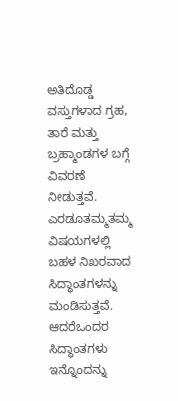ಅತಿದೊಡ್ಡ ವಸ್ತುಗಳಾದ ಗ್ರಹ, ತಾರೆ ಮತ್ತು ಬ್ರಹ್ಮಾಂಡಗಳ ಬಗ್ಗೆ ವಿವರಣೆ ನೀಡುತ್ತವೆ. ಎರಡೂತಮ್ಮತಮ್ಮ ವಿಷಯಗಳಲ್ಲಿ ಬಹಳ ನಿಖರವಾದ ಸಿದ್ಧಾಂತಗಳನ್ನು ಮಂಡಿಸುತ್ತವೆ. ಆದರೆಒಂದರ ಸಿದ್ಧಾಂತಗಳು ಇನ್ನೊಂದನ್ನು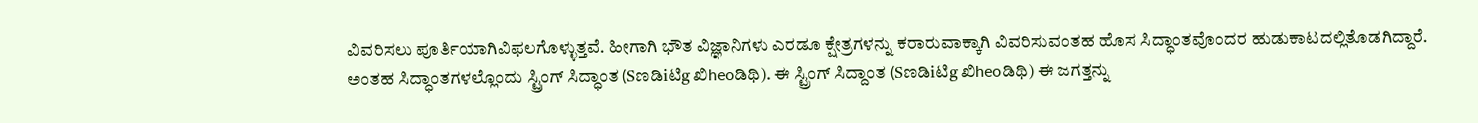ವಿವರಿಸಲು ಪೂರ್ತಿಯಾಗಿವಿಫಲಗೊಳ್ಳುತ್ತವೆ. ಹೀಗಾಗಿ ಭೌತ ವಿಜ್ಞಾನಿಗಳು ಎರಡೂ ಕ್ಷೇತ್ರಗಳನ್ನು ಕರಾರುವಾಕ್ಕಾಗಿ ವಿವರಿಸುವಂತಹ ಹೊಸ ಸಿದ್ಧಾಂತವೊಂದರ ಹುಡುಕಾಟದಲ್ಲಿತೊಡಗಿದ್ದಾರೆ.
ಅಂತಹ ಸಿದ್ಧಾಂತಗಳಲ್ಲೊಂದು ಸ್ಟ್ರಿಂಗ್ ಸಿದ್ಧಾಂತ (Sಣಡಿiಟಿg ಖಿheoಡಿಥಿ). ಈ ಸ್ಟ್ರಿಂಗ್ ಸಿದ್ದಾಂತ (Sಣಡಿiಟಿg ಖಿheoಡಿಥಿ) ಈ ಜಗತ್ತನ್ನು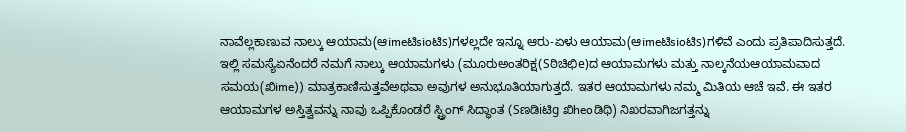ನಾವೆಲ್ಲಕಾಣುವ ನಾಲ್ಕು ಆಯಾಮ(ಆimeಟಿsioಟಿs)ಗಳಲ್ಲದೇ ಇನ್ನೂ ಆರು-ಏಳು ಆಯಾಮ(ಆimeಟಿsioಟಿs)ಗಳಿವೆ ಎಂದು ಪ್ರತಿಪಾದಿಸುತ್ತದೆ. ಇಲ್ಲಿ ಸಮಸ್ಯೆಏನೆಂದರೆ ನಮಗೆ ನಾಲ್ಕು ಆಯಾಮಗಳು (ಮೂರುಅಂತರಿಕ್ಷ(Sಠಿಚಿಛಿe)ದ ಆಯಾಮಗಳು ಮತ್ತು ನಾಲ್ಕನೆಯಆಯಾಮವಾದ ಸಮಯ(ಖಿime)) ಮಾತ್ರಕಾಣಿಸುತ್ತವೆಅಥವಾ ಅವುಗಳ ಅನುಭೂತಿಯಾಗುತ್ತದೆ. ಇತರ ಆಯಾಮಗಳು ನಮ್ಮ ಮಿತಿಯ ಆಚೆ ಇವೆ. ಈ ಇತರ ಆಯಾಮಗಳ ಅಸ್ತಿತ್ವವನ್ನು ನಾವು ಒಪ್ಪಿಕೊಂಡರೆ ಸ್ಟ್ರಿಂಗ್ ಸಿದ್ಧಾಂತ (Sಣಡಿiಟಿg ಖಿheoಡಿಥಿ) ನಿಖರವಾಗಿಜಗತ್ತನ್ನು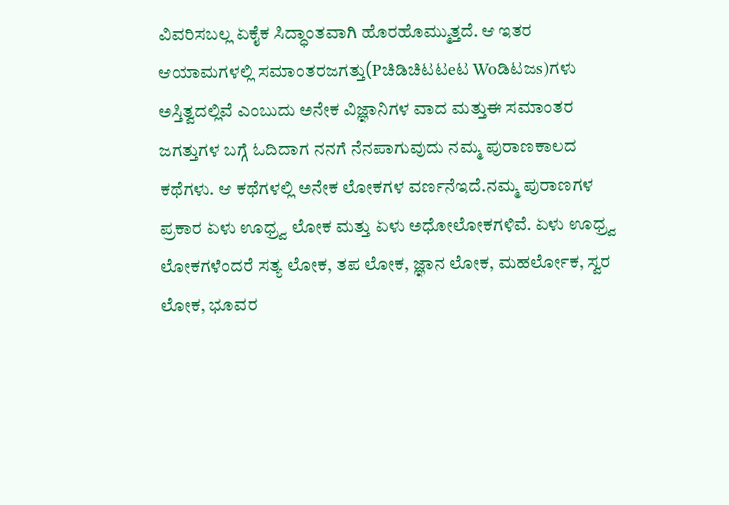ವಿವರಿಸಬಲ್ಲ ಏಕೈಕ ಸಿದ್ಧಾಂತವಾಗಿ ಹೊರಹೊಮ್ಮುತ್ತದೆ. ಆ ಇತರ ಆಯಾಮಗಳಲ್ಲಿ ಸಮಾಂತರಜಗತ್ತು(Pಚಿಡಿಚಿಟಟeಟ Woಡಿಟಜs)ಗಳು ಅಸ್ತಿತ್ವದಲ್ಲಿವೆ ಎಂಬುದು ಅನೇಕ ವಿಜ್ಞಾನಿಗಳ ವಾದ ಮತ್ತುಈ ಸಮಾಂತರ ಜಗತ್ತುಗಳ ಬಗ್ಗೆ ಓದಿದಾಗ ನನಗೆ ನೆನಪಾಗುವುದು ನಮ್ಮ ಪುರಾಣಕಾಲದ ಕಥೆಗಳು. ಆ ಕಥೆಗಳಲ್ಲಿ ಅನೇಕ ಲೋಕಗಳ ವರ್ಣನೆಇದೆ.ನಮ್ಮ ಪುರಾಣಗಳ ಪ್ರಕಾರ ಏಳು ಊಧ್ರ್ವ ಲೋಕ ಮತ್ತು ಏಳು ಅಧೋಲೋಕಗಳಿವೆ. ಏಳು ಊಧ್ರ್ವ ಲೋಕಗಳೆಂದರೆ ಸತ್ಯ ಲೋಕ, ತಪ ಲೋಕ, ಜ್ಞಾನ ಲೋಕ, ಮಹರ್ಲೋಕ, ಸ್ವರ ಲೋಕ, ಭೂವರ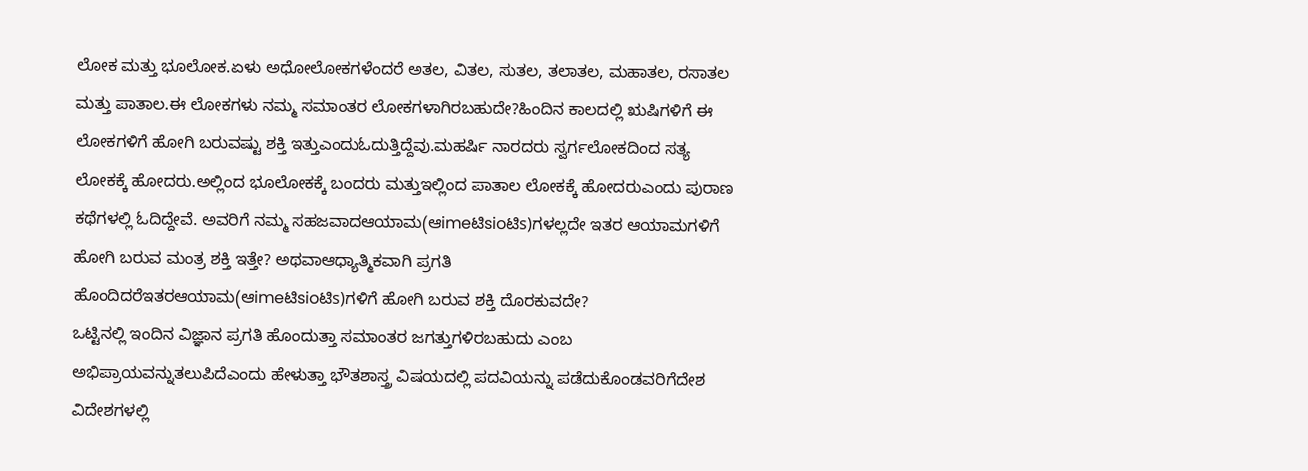ಲೋಕ ಮತ್ತು ಭೂಲೋಕ.ಏಳು ಅಧೋಲೋಕಗಳೆಂದರೆ ಅತಲ, ವಿತಲ, ಸುತಲ, ತಲಾತಲ, ಮಹಾತಲ, ರಸಾತಲ ಮತ್ತು ಪಾತಾಲ.ಈ ಲೋಕಗಳು ನಮ್ಮ ಸಮಾಂತರ ಲೋಕಗಳಾಗಿರಬಹುದೇ?ಹಿಂದಿನ ಕಾಲದಲ್ಲಿ ಋಷಿಗಳಿಗೆ ಈ ಲೋಕಗಳಿಗೆ ಹೋಗಿ ಬರುವಷ್ಟು ಶಕ್ತಿ ಇತ್ತುಎಂದುಓದುತ್ತಿದ್ದೆವು.ಮಹರ್ಷಿ ನಾರದರು ಸ್ವರ್ಗಲೋಕದಿಂದ ಸತ್ಯ ಲೋಕಕ್ಕೆ ಹೋದರು.ಅಲ್ಲಿಂದ ಭೂಲೋಕಕ್ಕೆ ಬಂದರು ಮತ್ತುಇಲ್ಲಿಂದ ಪಾತಾಲ ಲೋಕಕ್ಕೆ ಹೋದರುಎಂದು ಪುರಾಣ ಕಥೆಗಳಲ್ಲಿ ಓದಿದ್ದೇವೆ. ಅವರಿಗೆ ನಮ್ಮ ಸಹಜವಾದಆಯಾಮ(ಆimeಟಿsioಟಿs)ಗಳಲ್ಲದೇ ಇತರ ಆಯಾಮಗಳಿಗೆ ಹೋಗಿ ಬರುವ ಮಂತ್ರ ಶಕ್ತಿ ಇತ್ತೇ? ಅಥವಾಆಧ್ಯಾತ್ಮಿಕವಾಗಿ ಪ್ರಗತಿ ಹೊಂದಿದರೆಇತರಆಯಾಮ(ಆimeಟಿsioಟಿs)ಗಳಿಗೆ ಹೋಗಿ ಬರುವ ಶಕ್ತಿ ದೊರಕುವದೇ?
ಒಟ್ಟಿನಲ್ಲಿ ಇಂದಿನ ವಿಜ್ಞಾನ ಪ್ರಗತಿ ಹೊಂದುತ್ತಾ ಸಮಾಂತರ ಜಗತ್ತುಗಳಿರಬಹುದು ಎಂಬ ಅಭಿಪ್ರಾಯವನ್ನುತಲುಪಿದೆಎಂದು ಹೇಳುತ್ತಾ ಭೌತಶಾಸ್ತ್ರ ವಿಷಯದಲ್ಲಿ ಪದವಿಯನ್ನು ಪಡೆದುಕೊಂಡವರಿಗೆದೇಶ ವಿದೇಶಗಳಲ್ಲಿ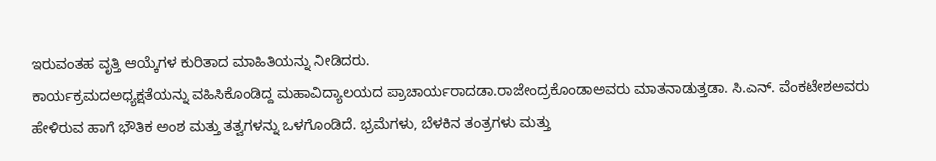ಇರುವಂತಹ ವೃತ್ತಿ ಆಯ್ಕೆಗಳ ಕುರಿತಾದ ಮಾಹಿತಿಯನ್ನು ನೀಡಿದರು.
ಕಾರ್ಯಕ್ರಮದಅಧ್ಯಕ್ಷತೆಯನ್ನು ವಹಿಸಿಕೊಂಡಿದ್ದ ಮಹಾವಿದ್ಯಾಲಯದ ಪ್ರಾಚಾರ್ಯರಾದಡಾ.ರಾಜೇಂದ್ರಕೊಂಡಾಅವರು ಮಾತನಾಡುತ್ತಡಾ. ಸಿ.ಎನ್. ವೆಂಕಟೇಶಅವರು ಹೇಳಿರುವ ಹಾಗೆ ಭೌತಿಕ ಅಂಶ ಮತ್ತು ತತ್ವಗಳನ್ನು ಒಳಗೊಂಡಿದೆ. ಭ್ರಮೆಗಳು, ಬೆಳಕಿನ ತಂತ್ರಗಳು ಮತ್ತು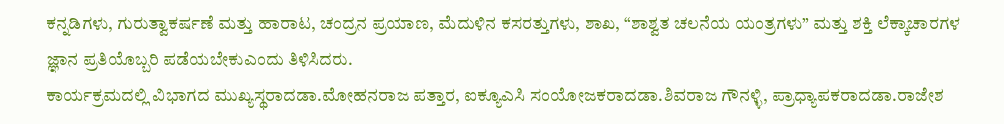ಕನ್ನಡಿಗಳು, ಗುರುತ್ವಾಕರ್ಷಣೆ ಮತ್ತು ಹಾರಾಟ, ಚಂದ್ರನ ಪ್ರಯಾಣ, ಮೆದುಳಿನ ಕಸರತ್ತುಗಳು, ಶಾಖ, “ಶಾಶ್ವತ ಚಲನೆಯ ಯಂತ್ರಗಳು” ಮತ್ತು ಶಕ್ತಿ ಲೆಕ್ಕಾಚಾರಗಳ ಜ್ಞಾನ ಪ್ರತಿಯೊಬ್ಬರಿ ಪಡೆಯಬೇಕುಎಂದು ತಿಳಿಸಿದರು.
ಕಾರ್ಯಕ್ರಮದಲ್ಲಿ ವಿಭಾಗದ ಮುಖ್ಯಸ್ಥರಾದಡಾ.ಮೋಹನರಾಜ ಪತ್ತಾರ, ಐಕ್ಯೂಎಸಿ ಸಂಯೋಜಕರಾದಡಾ.ಶಿವರಾಜ ಗೌನಳ್ಳಿ, ಪ್ರಾಧ್ಯಾಪಕರಾದಡಾ.ರಾಜೇಶ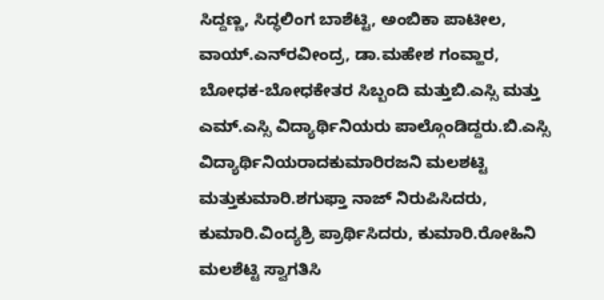ಸಿದ್ದಣ್ಣ, ಸಿದ್ಧಲಿಂಗ ಬಾಶೆಟ್ಟಿ, ಅಂಬಿಕಾ ಪಾಟೀಲ, ವಾಯ್.ಎನ್‍ರವೀಂದ್ರ, ಡಾ.ಮಹೇಶ ಗಂವ್ಹಾರ, ಬೋಧಕ-ಬೋಧಕೇತರ ಸಿಬ್ಬಂದಿ ಮತ್ತುಬಿ.ಎಸ್ಸಿ ಮತ್ತು ಎಮ್.ಎಸ್ಸಿ ವಿದ್ಯಾರ್ಥಿನಿಯರು ಪಾಲ್ಗೊಂಡಿದ್ದರು.ಬಿ.ಎಸ್ಸಿ ವಿದ್ಯಾರ್ಥಿನಿಯರಾದಕುಮಾರಿರಜನಿ ಮಲಶಟ್ಟಿ ಮತ್ತುಕುಮಾರಿ.ಶಗುಫ್ತಾ ನಾಜ್ ನಿರುಪಿಸಿದರು, ಕುಮಾರಿ.ವಿಂದ್ಯಶ್ರಿ ಪ್ರಾರ್ಥಿಸಿದರು, ಕುಮಾರಿ.ರೋಹಿನಿ ಮಲಶೆಟ್ಟಿ ಸ್ವಾಗತಿಸಿ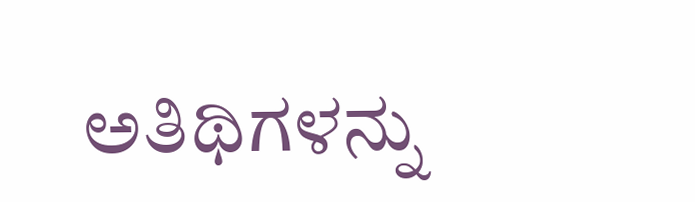ಅತಿಥಿಗಳನ್ನು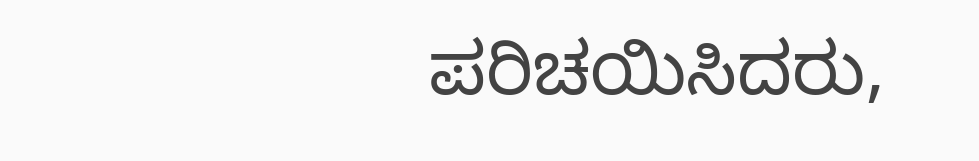ಪರಿಚಯಿಸಿದರು,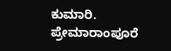ಕುಮಾರಿ. ಪ್ರೇಮಾರಾಂಪೂರೆ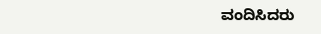ವಂದಿಸಿದರು